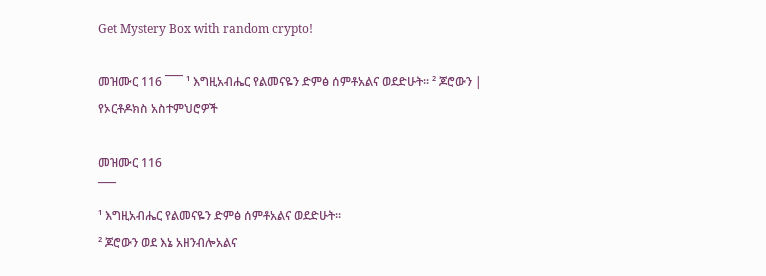Get Mystery Box with random crypto!

መዝሙር 116 ¯¯¯ ¹ እግዚአብሔር የልመናዬን ድምፅ ሰምቶአልና ወደድሁት። ² ጆሮውን | የኦርቶዶክስ አስተምህሮዎች

መዝሙር 116
¯¯¯
¹ እግዚአብሔር የልመናዬን ድምፅ ሰምቶአልና ወደድሁት።
² ጆሮውን ወደ እኔ አዘንብሎአልና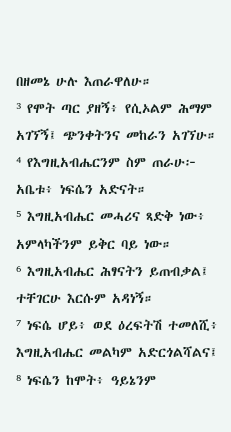በዘመኔ ሁሉ እጠራዋለሁ።
³ የሞት ጣር ያዘኝ፥ የሲኦልም ሕማም አገኘኝ፤ ጭንቀትንና መከራን አገኘሁ።
⁴ የእግዚአብሔርንም ስም ጠራሁ፦ አቤቱ፥ ነፍሴን አድናት።
⁵ እግዚአብሔር መሓሪና ጻድቅ ነው፥ አምላካችንም ይቅር ባይ ነው።
⁶ እግዚአብሔር ሕፃናትን ይጠብቃል፤ ተቸገርሁ እርሱም አዳነኝ።
⁷ ነፍሴ ሆይ፥ ወደ ዕረፍትሽ ተመለሺ፥ እግዚአብሔር መልካም አድርጎልሻልና፤
⁸ ነፍሴን ከሞት፥ ዓይኔንም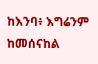ከእንባ፥ እግሬንም ከመሰናከል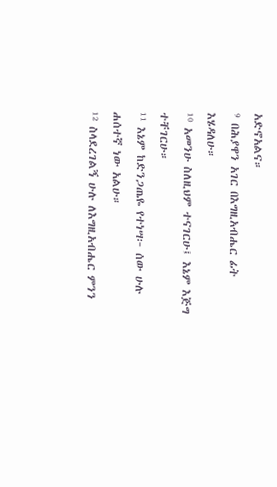አድኖአልና።
⁹ በሕያዋን አገር በእግዚአብሔር ፊት እሄዳለሁ።
¹⁰ አመንሁ ስለዚህም ተናገርሁ፤ እኔም እጅግ ተቸገርሁ።
¹¹ እኔም ከድንጋጤዬ የተነሣ፦ ሰው ሁሉ ሐሰተኛ ነው አልሁ።
¹² ስላደረገልኝ ሁሉ ለእግዚአብሔር ምንን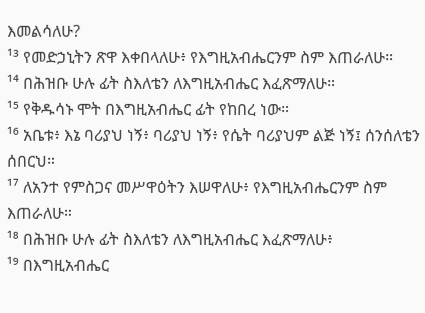እመልሳለሁ?
¹³ የመድኃኒትን ጽዋ እቀበላለሁ፥ የእግዚአብሔርንም ስም እጠራለሁ።
¹⁴ በሕዝቡ ሁሉ ፊት ስእለቴን ለእግዚአብሔር እፈጽማለሁ።
¹⁵ የቅዱሳኑ ሞት በእግዚአብሔር ፊት የከበረ ነው።
¹⁶ አቤቱ፥ እኔ ባሪያህ ነኝ፥ ባሪያህ ነኝ፥ የሴት ባሪያህም ልጅ ነኝ፤ ሰንሰለቴን ሰበርህ።
¹⁷ ለአንተ የምስጋና መሥዋዕትን እሠዋለሁ፥ የእግዚአብሔርንም ስም እጠራለሁ።
¹⁸ በሕዝቡ ሁሉ ፊት ስእለቴን ለእግዚአብሔር እፈጽማለሁ፥
¹⁹ በእግዚአብሔር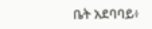ቤት አደባባይ፥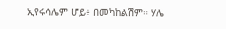ኢየሩሳሌም ሆይ፥ በመካከልሽም። ሃሌ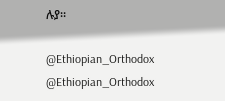ሉያ።

@Ethiopian_Orthodox
@Ethiopian_Orthodox